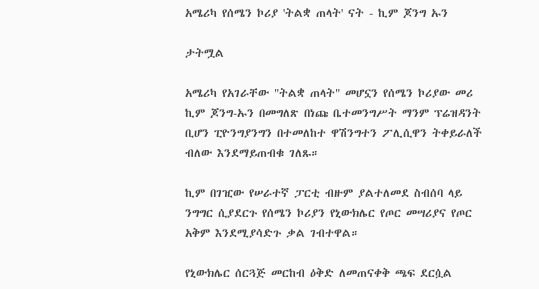አሜሪካ የሰሜን ኮሪያ 'ትልቋ ጠላት' ናት - ኪም ጆንግ ኡን

ታትሟል

አሜሪካ የአገራቸው "ትልቋ ጠላት" መሆኗን የሰሜን ኮሪያው መሪ ኪም ጆንግ-ኡን በመግለጽ በነጩ ቤተመንግሥት ማንም ፕሬዝዳንት ቢሆን ፒዮንግያንግን በተመለከተ ዋሽንግተን ፖሊሲዋን ትቀይራለች ብለው እንደማይጠብቁ ገለጹ።

ኪም በገዢው የሠራተኛ ፓርቲ ብዙም ያልተለመደ ስብሰባ ላይ ንግግር ሲያደርጉ የሰሜን ኮሪያን የኒውክሌር የጦር መሣሪያና የጦር አቅም እንደሚያሳድጉ ቃል ገብተዋል።

የኒውክሌር ሰርጓጅ መርከብ ዕቅድ ለመጠናቀቅ ጫፍ ደርሷል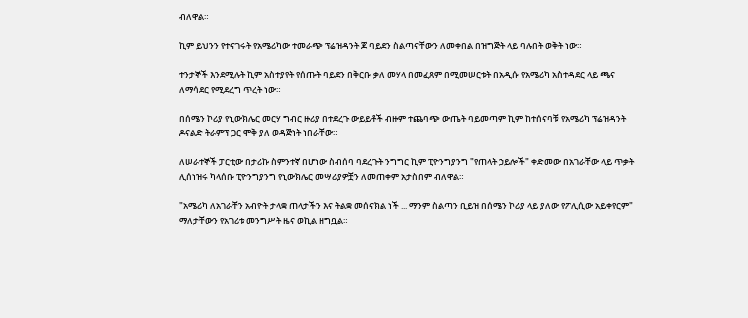ብለዋል።

ኪም ይህንን የተናገሩት የአሜሪካው ተመራጭ ፕሬዝዳንት ጆ ባይደን ስልጣናቸውን ለመቀበል በዝግጅት ላይ ባሉበት ወቅት ነው።

ተንታኞች እንደሚሉት ኪም አስተያየት የሰጡት ባይደን በቅርቡ ቃለ መሃላ በመፈጸም በሚመሠርቱት በአዲሱ የአሜሪካ አስተዳደር ላይ ጫና ለማሳደር የሚደረግ ጥረት ነው።

በሰሜን ኮሪያ የኒውክሌር መርሃ ግብር ዙሪያ በተደረጉ ውይይቶች ብዙም ተጨባጭ ውጤት ባይመጣም ኪም ከተሰናባቹ የአሜሪካ ፕሬዝዳንት ዶናልድ ትራምፕ ጋር ሞቅ ያለ ወዳጅነት ነበራቸው።

ለሠራተኞች ፓርቲው በታሪኩ ስምንተኛ በሆነው ስብሰባ ባደረጉት ንግግር ኪም ፒዮንግያንግ "የጠላት ኃይሎች" ቀድመው በአገራቸው ላይ ጥቃት ሊሰነዝሩ ካላሰቡ ፒዮንግያንግ የኒውክሌር መሣሪያዎቿን ለመጠቀም አታስበም ብለዋል።

"አሜሪካ ለአገራቸን አብዮት ታላቋ ጠላታችን እና ትልቋ መሰናክል ነች ... ማንም ስልጣን ቢይዝ በሰሜን ኮሪያ ላይ ያለው የፖሊሲው አይቀየርም" ማለታቸውን የአገሪቱ መንግሥት ዜና ወኪል ዘግቧል።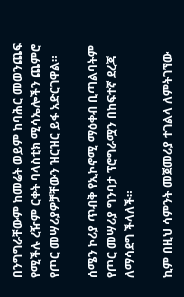በንግግራቸውም ከመሬት ወይም ከባሕር መወንጨፍ የሚችሉ ረዥም ርቀት ባላስቲክ ሚሳኤሎችን ጨምሮ የጦር መሣሪያዎቻቸውን ዝርዝር ይፋ አድርገዋል።

ሰሜን ኮሪያ ጥብቅ የኢኮኖሚ ማዕቀብ ቢጣልባትም የጦር መሣሪያ ግንባታ ፕሮግራሟን በከፍተኛ ደረጃ ለማሳደግ ችላለች።

ኪም በዚህ ሳምንት መጀመሪያ ተገልላ ለምትገኘው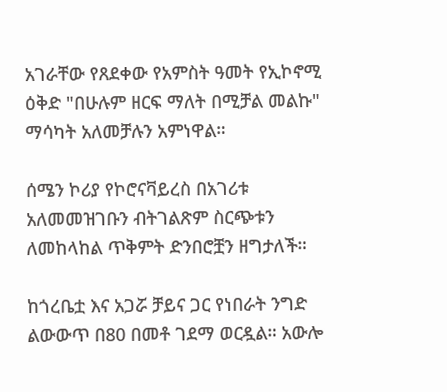አገራቸው የጸደቀው የአምስት ዓመት የኢኮኖሚ ዕቅድ "በሁሉም ዘርፍ ማለት በሚቻል መልኩ" ማሳካት አለመቻሉን አምነዋል።

ሰሜን ኮሪያ የኮሮናቫይረስ በአገሪቱ አለመመዝገቡን ብትገልጽም ስርጭቱን ለመከላከል ጥቅምት ድንበሮቿን ዘግታለች።

ከጎረቤቷ እና አጋሯ ቻይና ጋር የነበራት ንግድ ልውውጥ በ80 በመቶ ገደማ ወርዷል። አውሎ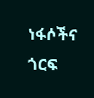ነፋሶችና ጎርፍ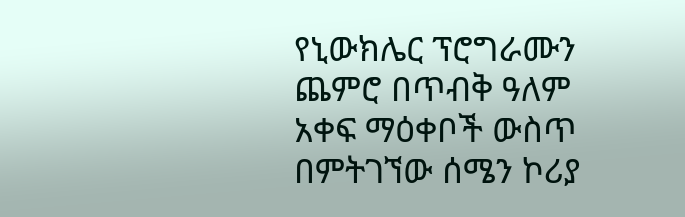የኒውክሌር ፕሮግራሙን ጨምሮ በጥብቅ ዓለም አቀፍ ማዕቀቦች ውስጥ በምትገኘው ሰሜን ኮሪያ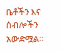ቤቶችን እና ሰብሎችን አውድሟል።